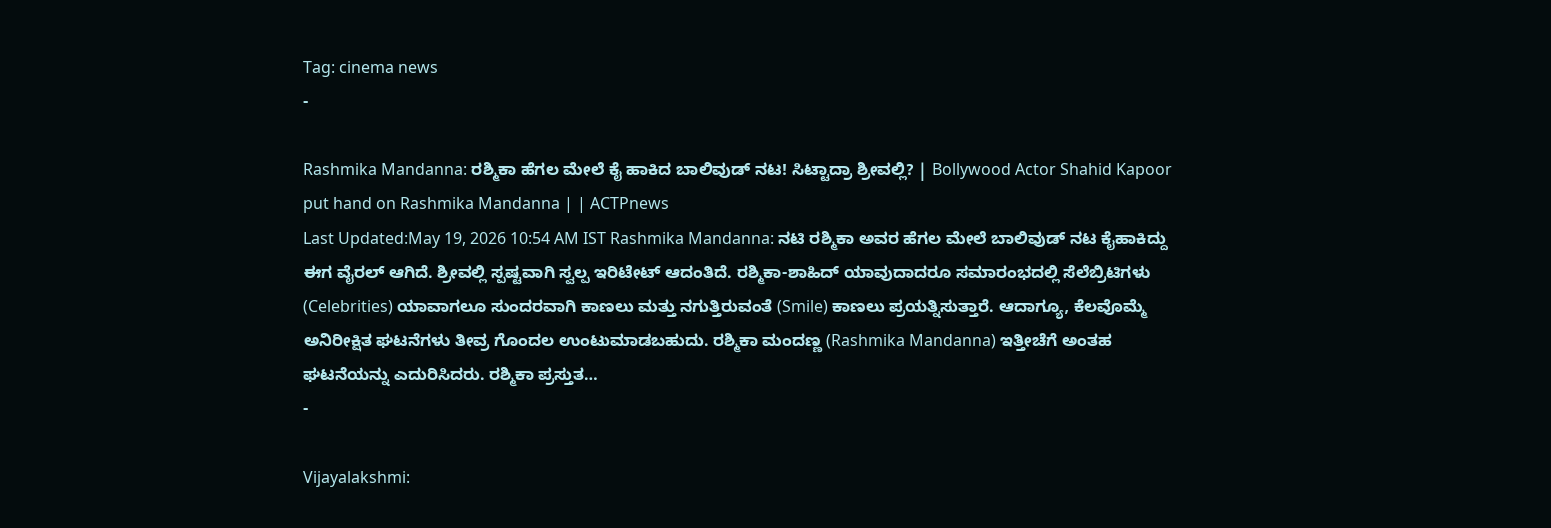Tag: cinema news
-

Rashmika Mandanna: ರಶ್ಮಿಕಾ ಹೆಗಲ ಮೇಲೆ ಕೈ ಹಾಕಿದ ಬಾಲಿವುಡ್ ನಟ! ಸಿಟ್ಟಾದ್ರಾ ಶ್ರೀವಲ್ಲಿ? | Bollywood Actor Shahid Kapoor put hand on Rashmika Mandanna | | ACTPnews
Last Updated:May 19, 2026 10:54 AM IST Rashmika Mandanna: ನಟಿ ರಶ್ಮಿಕಾ ಅವರ ಹೆಗಲ ಮೇಲೆ ಬಾಲಿವುಡ್ ನಟ ಕೈಹಾಕಿದ್ದು ಈಗ ವೈರಲ್ ಆಗಿದೆ. ಶ್ರೀವಲ್ಲಿ ಸ್ಪಷ್ಟವಾಗಿ ಸ್ವಲ್ಪ ಇರಿಟೇಟ್ ಆದಂತಿದೆ. ರಶ್ಮಿಕಾ-ಶಾಹಿದ್ ಯಾವುದಾದರೂ ಸಮಾರಂಭದಲ್ಲಿ ಸೆಲೆಬ್ರಿಟಿಗಳು (Celebrities) ಯಾವಾಗಲೂ ಸುಂದರವಾಗಿ ಕಾಣಲು ಮತ್ತು ನಗುತ್ತಿರುವಂತೆ (Smile) ಕಾಣಲು ಪ್ರಯತ್ನಿಸುತ್ತಾರೆ. ಆದಾಗ್ಯೂ, ಕೆಲವೊಮ್ಮೆ ಅನಿರೀಕ್ಷಿತ ಘಟನೆಗಳು ತೀವ್ರ ಗೊಂದಲ ಉಂಟುಮಾಡಬಹುದು. ರಶ್ಮಿಕಾ ಮಂದಣ್ಣ (Rashmika Mandanna) ಇತ್ತೀಚೆಗೆ ಅಂತಹ ಘಟನೆಯನ್ನು ಎದುರಿಸಿದರು. ರಶ್ಮಿಕಾ ಪ್ರಸ್ತುತ…
-

Vijayalakshmi: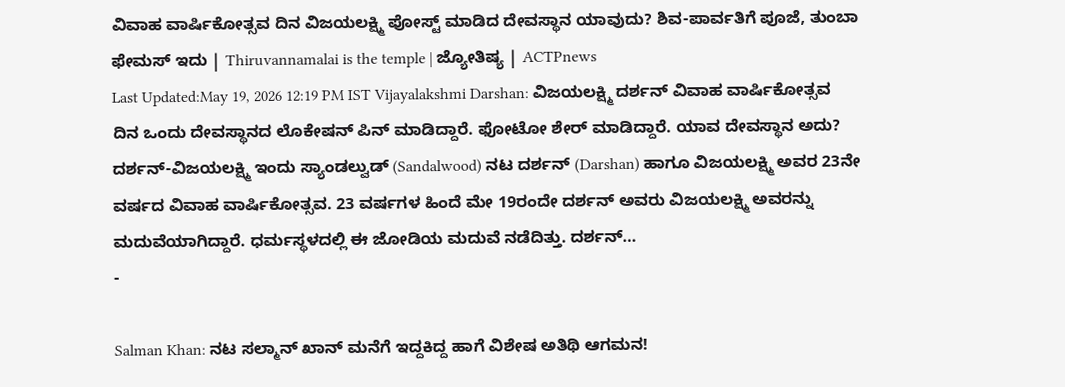ವಿವಾಹ ವಾರ್ಷಿಕೋತ್ಸವ ದಿನ ವಿಜಯಲಕ್ಷ್ಮಿ ಪೋಸ್ಟ್ ಮಾಡಿದ ದೇವಸ್ಥಾನ ಯಾವುದು? ಶಿವ-ಪಾರ್ವತಿಗೆ ಪೂಜೆ, ತುಂಬಾ ಫೇಮಸ್ ಇದು | Thiruvannamalai is the temple | ಜ್ಯೋತಿಷ್ಯ | ACTPnews
Last Updated:May 19, 2026 12:19 PM IST Vijayalakshmi Darshan: ವಿಜಯಲಕ್ಷ್ಮಿ ದರ್ಶನ್ ವಿವಾಹ ವಾರ್ಷಿಕೋತ್ಸವ ದಿನ ಒಂದು ದೇವಸ್ಥಾನದ ಲೊಕೇಷನ್ ಪಿನ್ ಮಾಡಿದ್ದಾರೆ. ಫೋಟೋ ಶೇರ್ ಮಾಡಿದ್ದಾರೆ. ಯಾವ ದೇವಸ್ಥಾನ ಅದು? ದರ್ಶನ್-ವಿಜಯಲಕ್ಷ್ಮಿ ಇಂದು ಸ್ಯಾಂಡಲ್ವುಡ್ (Sandalwood) ನಟ ದರ್ಶನ್ (Darshan) ಹಾಗೂ ವಿಜಯಲಕ್ಷ್ಮಿ ಅವರ 23ನೇ ವರ್ಷದ ವಿವಾಹ ವಾರ್ಷಿಕೋತ್ಸವ. 23 ವರ್ಷಗಳ ಹಿಂದೆ ಮೇ 19ರಂದೇ ದರ್ಶನ್ ಅವರು ವಿಜಯಲಕ್ಷ್ಮಿ ಅವರನ್ನು ಮದುವೆಯಾಗಿದ್ದಾರೆ. ಧರ್ಮಸ್ಥಳದಲ್ಲಿ ಈ ಜೋಡಿಯ ಮದುವೆ ನಡೆದಿತ್ತು. ದರ್ಶನ್…
-

Salman Khan: ನಟ ಸಲ್ಮಾನ್ ಖಾನ್ ಮನೆಗೆ ಇದ್ದಕಿದ್ದ ಹಾಗೆ ವಿಶೇಷ ಅತಿಥಿ ಆಗಮನ!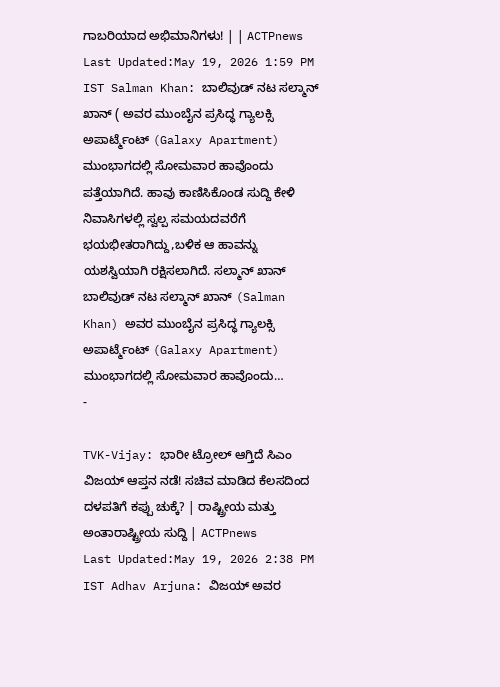ಗಾಬರಿಯಾದ ಅಭಿಮಾನಿಗಳು! | | ACTPnews
Last Updated:May 19, 2026 1:59 PM IST Salman Khan: ಬಾಲಿವುಡ್ ನಟ ಸಲ್ಮಾನ್ ಖಾನ್ ( ಅವರ ಮುಂಬೈನ ಪ್ರಸಿದ್ಧ ಗ್ಯಾಲಕ್ಸಿ ಅಪಾರ್ಟ್ಮೆಂಟ್ (Galaxy Apartment) ಮುಂಭಾಗದಲ್ಲಿ ಸೋಮವಾರ ಹಾವೊಂದು ಪತ್ತೆಯಾಗಿದೆ. ಹಾವು ಕಾಣಿಸಿಕೊಂಡ ಸುದ್ದಿ ಕೇಳಿ ನಿವಾಸಿಗಳಲ್ಲಿ ಸ್ವಲ್ಪ ಸಮಯದವರೆಗೆ ಭಯಭೀತರಾಗಿದ್ದು,ಬಳಿಕ ಆ ಹಾವನ್ನು ಯಶಸ್ವಿಯಾಗಿ ರಕ್ಷಿಸಲಾಗಿದೆ. ಸಲ್ಮಾನ್ ಖಾನ್ ಬಾಲಿವುಡ್ ನಟ ಸಲ್ಮಾನ್ ಖಾನ್ (Salman Khan) ಅವರ ಮುಂಬೈನ ಪ್ರಸಿದ್ಧ ಗ್ಯಾಲಕ್ಸಿ ಅಪಾರ್ಟ್ಮೆಂಟ್ (Galaxy Apartment) ಮುಂಭಾಗದಲ್ಲಿ ಸೋಮವಾರ ಹಾವೊಂದು…
-

TVK-Vijay: ಭಾರೀ ಟ್ರೋಲ್ ಆಗ್ತಿದೆ ಸಿಎಂ ವಿಜಯ್ ಆಪ್ತನ ನಡೆ! ಸಚಿವ ಮಾಡಿದ ಕೆಲಸದಿಂದ ದಳಪತಿಗೆ ಕಪ್ಪು ಚುಕ್ಕೆ? | ರಾಷ್ಟ್ರೀಯ ಮತ್ತು ಅಂತಾರಾಷ್ಟ್ರೀಯ ಸುದ್ದಿ | ACTPnews
Last Updated:May 19, 2026 2:38 PM IST Adhav Arjuna: ವಿಜಯ್ ಅವರ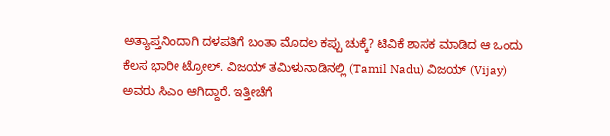ಅತ್ಯಾಪ್ತನಿಂದಾಗಿ ದಳಪತಿಗೆ ಬಂತಾ ಮೊದಲ ಕಪ್ಪು ಚುಕ್ಕೆ? ಟಿವಿಕೆ ಶಾಸಕ ಮಾಡಿದ ಆ ಒಂದು ಕೆಲಸ ಭಾರೀ ಟ್ರೋಲ್. ವಿಜಯ್ ತಮಿಳುನಾಡಿನಲ್ಲಿ (Tamil Nadu) ವಿಜಯ್ (Vijay) ಅವರು ಸಿಎಂ ಆಗಿದ್ದಾರೆ. ಇತ್ತೀಚೆಗೆ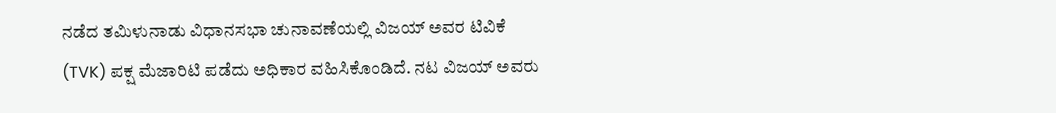ನಡೆದ ತಮಿಳುನಾಡು ವಿಧಾನಸಭಾ ಚುನಾವಣೆಯಲ್ಲಿ ವಿಜಯ್ ಅವರ ಟಿವಿಕೆ (TVK) ಪಕ್ಷ ಮೆಜಾರಿಟಿ ಪಡೆದು ಅಧಿಕಾರ ವಹಿಸಿಕೊಂಡಿದೆ. ನಟ ವಿಜಯ್ ಅವರು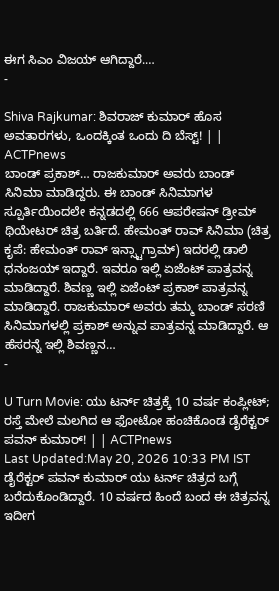ಈಗ ಸಿಎಂ ವಿಜಯ್ ಆಗಿದ್ದಾರೆ.…
-

Shiva Rajkumar: ಶಿವರಾಜ್ ಕುಮಾರ್ ಹೊಸ ಅವತಾರಗಳು, ಒಂದಕ್ಕಿಂತ ಒಂದು ದಿ ಬೆಸ್ಟ್! | | ACTPnews
ಬಾಂಡ್ ಪ್ರಕಾಶ್… ರಾಜಕುಮಾರ್ ಅವರು ಬಾಂಡ್ ಸಿನಿಮಾ ಮಾಡಿದ್ದರು. ಈ ಬಾಂಡ್ ಸಿನಿಮಾಗಳ ಸ್ಪೂರ್ತಿಯಿಂದಲೇ ಕನ್ನಡದಲ್ಲಿ 666 ಆಪರೇಷನ್ ಡ್ರೀಮ್ ಥಿಯೇಟರ್ ಚಿತ್ರ ಬರ್ತಿದೆ. ಹೇಮಂತ್ ರಾವ್ ಸಿನಿಮಾ (ಚಿತ್ರ ಕೃಪೆ: ಹೇಮಂತ್ ರಾವ್ ಇನ್ಸ್ಟಾಗ್ರಾಮ್) ಇದರಲ್ಲಿ ಡಾಲಿ ಧನಂಜಯ್ ಇದ್ದಾರೆ. ಇವರೂ ಇಲ್ಲಿ ಏಜೆಂಟ್ ಪಾತ್ರವನ್ನ ಮಾಡಿದ್ದಾರೆ. ಶಿವಣ್ಣ ಇಲ್ಲಿ ಏಜೆಂಟ್ ಪ್ರಕಾಶ್ ಪಾತ್ರವನ್ನ ಮಾಡಿದ್ದಾರೆ. ರಾಜಕುಮಾರ್ ಅವರು ತಮ್ಮ ಬಾಂಡ್ ಸರಣಿ ಸಿನಿಮಾಗಳಲ್ಲಿ ಪ್ರಕಾಶ್ ಅನ್ನುವ ಪಾತ್ರವನ್ನ ಮಾಡಿದ್ದಾರೆ. ಆ ಹೆಸರನ್ನೆ ಇಲ್ಲಿ ಶಿವಣ್ಣನ…
-

U Turn Movie: ಯು ಟರ್ನ್ ಚಿತ್ರಕ್ಕೆ 10 ವರ್ಷ ಕಂಪ್ಲೀಟ್; ರಸ್ತೆ ಮೇಲೆ ಮಲಗಿದ ಆ ಫೋಟೋ ಹಂಚಿಕೊಂಡ ಡೈರೆಕ್ಟರ್ ಪವನ್ ಕುಮಾರ್! | | ACTPnews
Last Updated:May 20, 2026 10:33 PM IST ಡೈರೆಕ್ಟರ್ ಪವನ್ ಕುಮಾರ್ ಯು ಟರ್ನ್ ಚಿತ್ರದ ಬಗ್ಗೆ ಬರೆದುಕೊಂಡಿದ್ದಾರೆ. 10 ವರ್ಷದ ಹಿಂದೆ ಬಂದ ಈ ಚಿತ್ರವನ್ನ ಇದೀಗ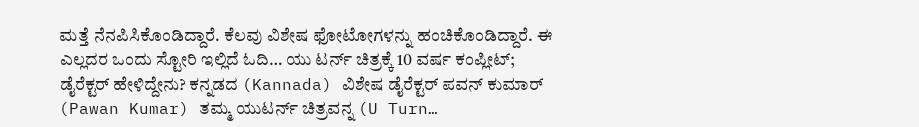ಮತ್ತೆ ನೆನಪಿಸಿಕೊಂಡಿದ್ದಾರೆ. ಕೆಲವು ವಿಶೇಷ ಫೋಟೋಗಳನ್ನು ಹಂಚಿಕೊಂಡಿದ್ದಾರೆ. ಈ ಎಲ್ಲದರ ಒಂದು ಸ್ಟೋರಿ ಇಲ್ಲಿದೆ ಓದಿ… ಯು ಟರ್ನ್ ಚಿತ್ರಕ್ಕೆ 10 ವರ್ಷ ಕಂಪ್ಲೀಟ್; ಡೈರೆಕ್ಟರ್ ಹೇಳಿದ್ದೇನು? ಕನ್ನಡದ (Kannada) ವಿಶೇಷ ಡೈರೆಕ್ಟರ್ ಪವನ್ ಕುಮಾರ್ (Pawan Kumar) ತಮ್ಮ ಯುಟರ್ನ್ ಚಿತ್ರವನ್ನ (U Turn…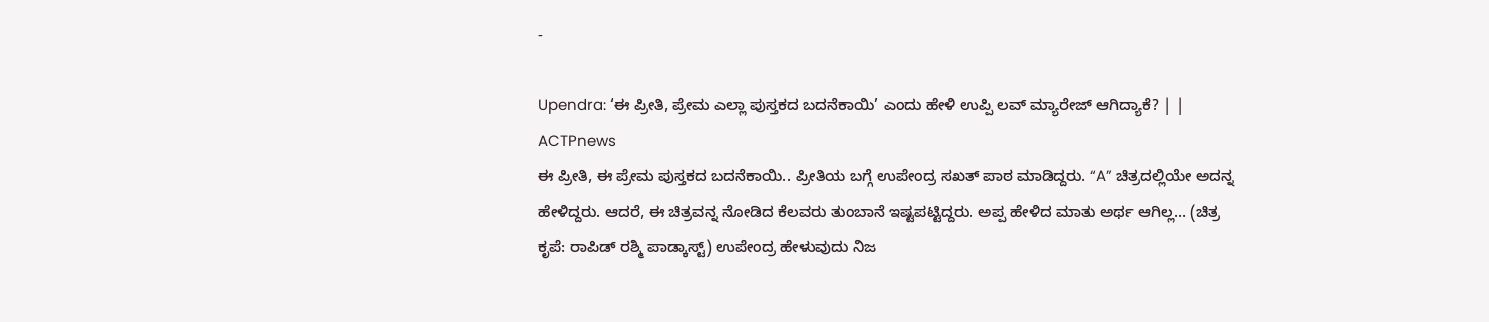-

Upendra: ‘ಈ ಪ್ರೀತಿ, ಪ್ರೇಮ ಎಲ್ಲಾ ಪುಸ್ತಕದ ಬದನೆಕಾಯಿ’ ಎಂದು ಹೇಳಿ ಉಪ್ಪಿ ಲವ್ ಮ್ಯಾರೇಜ್ ಆಗಿದ್ಯಾಕೆ? | | ACTPnews
ಈ ಪ್ರೀತಿ, ಈ ಪ್ರೇಮ ಪುಸ್ತಕದ ಬದನೆಕಾಯಿ.. ಪ್ರೀತಿಯ ಬಗ್ಗೆ ಉಪೇಂದ್ರ ಸಖತ್ ಪಾಠ ಮಾಡಿದ್ದರು. “A” ಚಿತ್ರದಲ್ಲಿಯೇ ಅದನ್ನ ಹೇಳಿದ್ದರು. ಆದರೆ, ಈ ಚಿತ್ರವನ್ನ ನೋಡಿದ ಕೆಲವರು ತುಂಬಾನೆ ಇಷ್ಟಪಟ್ಟಿದ್ದರು. ಅಪ್ಪ ಹೇಳಿದ ಮಾತು ಅರ್ಥ ಆಗಿಲ್ಲ… (ಚಿತ್ರ ಕೃಪೆ: ರಾಪಿಡ್ ರಶ್ಮಿ ಪಾಡ್ಕಾಸ್ಟ್) ಉಪೇಂದ್ರ ಹೇಳುವುದು ನಿಜ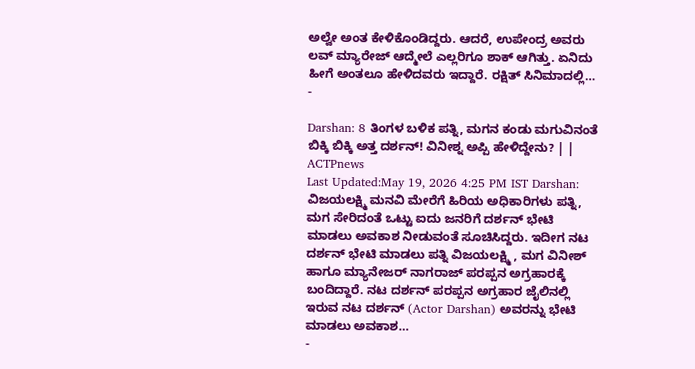ಅಲ್ವೇ ಅಂತ ಕೇಳಿಕೊಂಡಿದ್ದರು. ಆದರೆ, ಉಪೇಂದ್ರ ಅವರು ಲವ್ ಮ್ಯಾರೇಜ್ ಆದ್ಮೇಲೆ ಎಲ್ಲರಿಗೂ ಶಾಕ್ ಆಗಿತ್ತು. ಏನಿದು ಹೀಗೆ ಅಂತಲೂ ಹೇಳಿದವರು ಇದ್ದಾರೆ. ರಕ್ಷಿತ್ ಸಿನಿಮಾದಲ್ಲಿ…
-

Darshan: 8 ತಿಂಗಳ ಬಳಿಕ ಪತ್ನಿ, ಮಗನ ಕಂಡು ಮಗುವಿನಂತೆ ಬಿಕ್ಕಿ ಬಿಕ್ಕಿ ಅತ್ತ ದರ್ಶನ್! ವಿನೀಶ್ನ ಅಪ್ಪಿ ಹೇಳಿದ್ದೇನು? | | ACTPnews
Last Updated:May 19, 2026 4:25 PM IST Darshan: ವಿಜಯಲಕ್ಷ್ಮಿ ಮನವಿ ಮೇರೆಗೆ ಹಿರಿಯ ಅಧಿಕಾರಿಗಳು ಪತ್ನಿ, ಮಗ ಸೇರಿದಂತೆ ಒಟ್ಟು ಐದು ಜನರಿಗೆ ದರ್ಶನ್ ಭೇಟಿ ಮಾಡಲು ಅವಕಾಶ ನೀಡುವಂತೆ ಸೂಚಿಸಿದ್ದರು. ಇದೀಗ ನಟ ದರ್ಶನ್ ಭೇಟಿ ಮಾಡಲು ಪತ್ನಿ ವಿಜಯಲಕ್ಷ್ಮಿ , ಮಗ ವಿನೀಶ್ ಹಾಗೂ ಮ್ಯಾನೇಜರ್ ನಾಗರಾಜ್ ಪರಪ್ಪನ ಅಗ್ರಹಾರಕ್ಕೆ ಬಂದಿದ್ದಾರೆ. ನಟ ದರ್ಶನ್ ಪರಪ್ಪನ ಅಗ್ರಹಾರ ಜೈಲಿನಲ್ಲಿ ಇರುವ ನಟ ದರ್ಶನ್ (Actor Darshan) ಅವರನ್ನು ಭೇಟಿ ಮಾಡಲು ಅವಕಾಶ…
-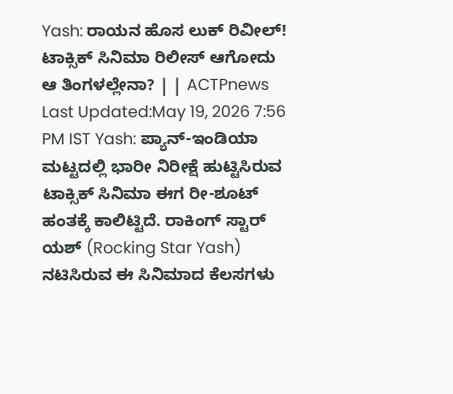Yash: ರಾಯನ ಹೊಸ ಲುಕ್ ರಿವೀಲ್! ಟಾಕ್ಸಿಕ್ ಸಿನಿಮಾ ರಿಲೀಸ್ ಆಗೋದು ಆ ತಿಂಗಳಲ್ಲೇನಾ? | | ACTPnews
Last Updated:May 19, 2026 7:56 PM IST Yash: ಪ್ಯಾನ್-ಇಂಡಿಯಾ ಮಟ್ಟದಲ್ಲಿ ಭಾರೀ ನಿರೀಕ್ಷೆ ಹುಟ್ಟಿಸಿರುವ ಟಾಕ್ಸಿಕ್ ಸಿನಿಮಾ ಈಗ ರೀ-ಶೂಟ್ ಹಂತಕ್ಕೆ ಕಾಲಿಟ್ಟಿದೆ. ರಾಕಿಂಗ್ ಸ್ಟಾರ್ ಯಶ್ (Rocking Star Yash) ನಟಿಸಿರುವ ಈ ಸಿನಿಮಾದ ಕೆಲಸಗಳು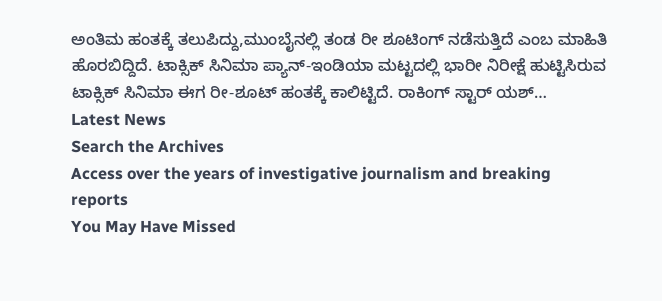ಅಂತಿಮ ಹಂತಕ್ಕೆ ತಲುಪಿದ್ದು,ಮುಂಬೈನಲ್ಲಿ ತಂಡ ರೀ ಶೂಟಿಂಗ್ ನಡೆಸುತ್ತಿದೆ ಎಂಬ ಮಾಹಿತಿ ಹೊರಬಿದ್ದಿದೆ. ಟಾಕ್ಸಿಕ್ ಸಿನಿಮಾ ಪ್ಯಾನ್-ಇಂಡಿಯಾ ಮಟ್ಟದಲ್ಲಿ ಭಾರೀ ನಿರೀಕ್ಷೆ ಹುಟ್ಟಿಸಿರುವ ಟಾಕ್ಸಿಕ್ ಸಿನಿಮಾ ಈಗ ರೀ-ಶೂಟ್ ಹಂತಕ್ಕೆ ಕಾಲಿಟ್ಟಿದೆ. ರಾಕಿಂಗ್ ಸ್ಟಾರ್ ಯಶ್…
Latest News
Search the Archives
Access over the years of investigative journalism and breaking reports
You May Have Missed